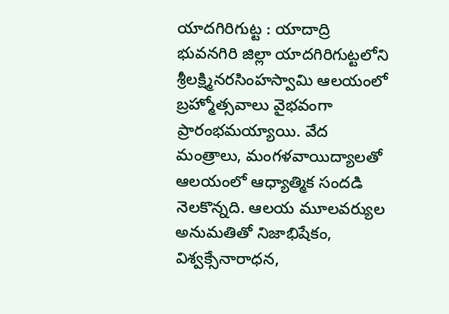యాదగిరిగుట్ట : యాదాద్రి భువనగిరి జిల్లా యాదగిరిగుట్టలోని శ్రీలక్ష్మినరసింహస్వామి ఆలయంలో బ్రహ్మోత్సవాలు వైభవంగా ప్రారంభమయ్యాయి. వేద మంత్రాలు, మంగళవాయిద్యాలతో ఆలయంలో ఆధ్యాత్మిక సందడి నెలకొన్నది. ఆలయ మూలవర్యుల అనుమతితో నిజాభిషేకం, విశ్వక్సేనారాధన,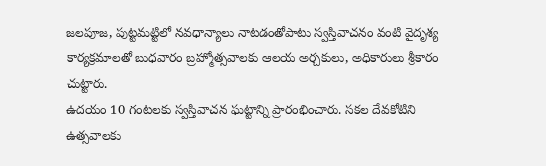జలపూజ, పుట్టమట్టిలో నవధాన్యాలు నాటడంతోపాటు స్వస్తివాచనం వంటి వైదృశ్య కార్యక్రమాలతో బుధవారం బ్రహ్మోత్సవాలకు ఆలయ అర్చకులు, అధికారులు శ్రీకారం చుట్టారు.
ఉదయం 10 గంటలకు స్వస్తివాచన ఘట్టాన్ని ప్రారంభించారు. సకల దేవకోటిని ఉత్సవాలకు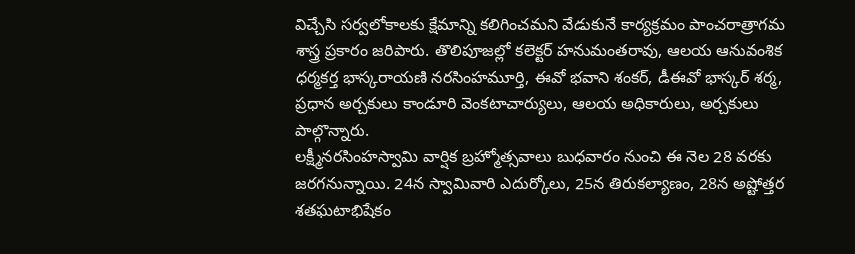విచ్చేసి సర్వలోకాలకు క్షేమాన్ని కలిగించమని వేడుకునే కార్యక్రమం పాంచరాత్రాగమ శాస్త్ర ప్రకారం జరిపారు. తొలిపూజల్లో కలెక్టర్ హనుమంతరావు, ఆలయ ఆనువంశిక ధర్మకర్త భాస్కరాయణి నరసింహమూర్తి, ఈవో భవాని శంకర్, డీఈవో భాస్కర్ శర్మ, ప్రధాన అర్చకులు కాండూరి వెంకటాచార్యులు, ఆలయ అధికారులు, అర్చకులు పాల్గొన్నారు.
లక్ష్మీనరసింహస్వామి వార్షిక బ్రహ్మోత్సవాలు బుధవారం నుంచి ఈ నెల 28 వరకు జరగనున్నాయి. 24న స్వామివారి ఎదుర్కోలు, 25న తిరుకల్యాణం, 28న అష్టోత్తర శతఘటాభిషేకం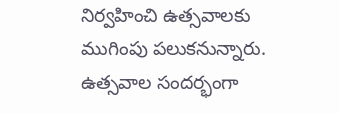నిర్వహించి ఉత్సవాలకు ముగింపు పలుకనున్నారు. ఉత్సవాల సందర్భంగా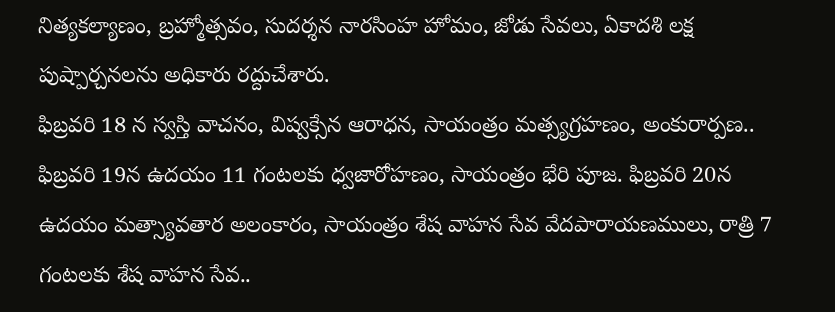నిత్యకల్యాణం, బ్రహ్మోత్సవం, సుదర్శన నారసింహ హోమం, జోడు సేవలు, ఏకాదశి లక్ష పుష్పార్చనలను అధికారు రద్దుచేశారు.
ఫిబ్రవరి 18 న స్వస్తి వాచనం, విష్వక్సేన ఆరాధన, సాయంత్రం మత్స్యగ్రహణం, అంకురార్పణ.. ఫిబ్రవరి 19న ఉదయం 11 గంటలకు ధ్వజారోహణం, సాయంత్రం భేరి పూజ. ఫిబ్రవరి 20న ఉదయం మత్స్యావతార అలంకారం, సాయంత్రం శేష వాహన సేవ వేదపారాయణములు, రాత్రి 7 గంటలకు శేష వాహన సేవ..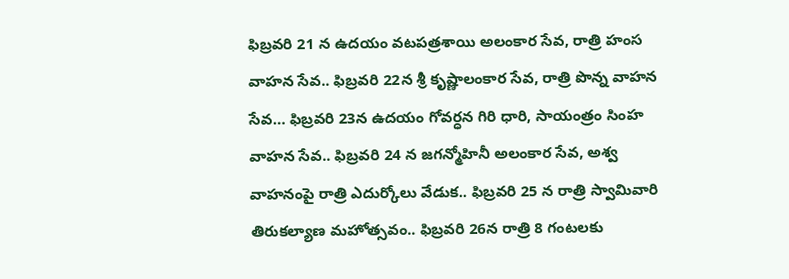ఫిబ్రవరి 21 న ఉదయం వటపత్రశాయి అలంకార సేవ, రాత్రి హంస వాహన సేవ.. ఫిబ్రవరి 22న శ్రీ కృష్ణాలంకార సేవ, రాత్రి పొన్న వాహన సేవ… ఫిబ్రవరి 23న ఉదయం గోవర్ధన గిరి ధారి, సాయంత్రం సింహ వాహన సేవ.. ఫిబ్రవరి 24 న జగన్మోహినీ అలంకార సేవ, అశ్వ వాహనంపై రాత్రి ఎదుర్కోలు వేడుక.. ఫిబ్రవరి 25 న రాత్రి స్వామివారి తిరుకల్యాణ మహోత్సవం.. ఫిబ్రవరి 26న రాత్రి 8 గంటలకు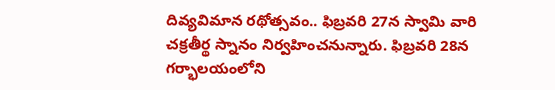దివ్యవిమాన రథోత్సవం.. ఫిబ్రవరి 27న స్వామి వారి చక్రతీర్థ స్నానం నిర్వహించనున్నారు. ఫిబ్రవరి 28న గర్భాలయంలోని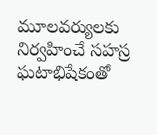మూలవర్యులకు నిర్వహించే సహస్ర ఘటాభిషేకంతో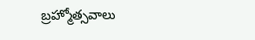బ్రహ్మోత్సవాలు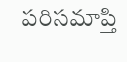పరిసమాప్తి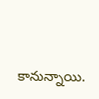కానున్నాయి.